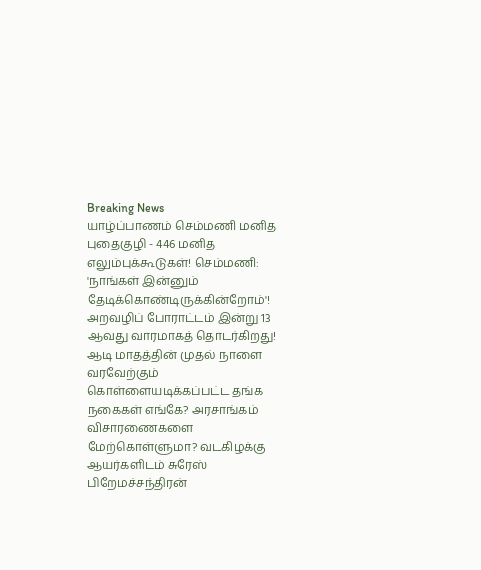Breaking News
யாழ்ப்பாணம் செம்மணி மனித புதைகுழி - 446 மனித எலும்புக்கூடுகள்! செம்மணி: 'நாங்கள் இன்னும் தேடிக்கொண்டிருக்கின்றோம்'! அறவழிப் போராட்டம் இன்று 13 ஆவது வாரமாகத் தொடர்கிறது! ஆடி மாதத்தின் முதல் நாளை வரவேற்கும் கொள்ளையடிக்கப்பட்ட தங்க நகைகள் எங்கே? அரசாங்கம் விசாரணைகளை மேற்கொள்ளுமா? வடகிழக்கு ஆயர்களிடம் சுரேஸ் பிறேமச்சந்திரன்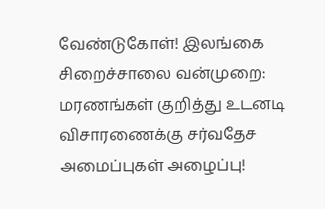வேண்டுகோள்! இலங்கை சிறைச்சாலை வன்முறை: மரணங்கள் குறித்து உடனடி விசாரணைக்கு சர்வதேச அமைப்புகள் அழைப்பு!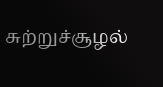சுற்றுச்சூழல்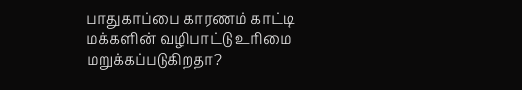பாதுகாப்பை காரணம் காட்டி மக்களின் வழிபாட்டு உரிமை மறுக்கப்படுகிறதா?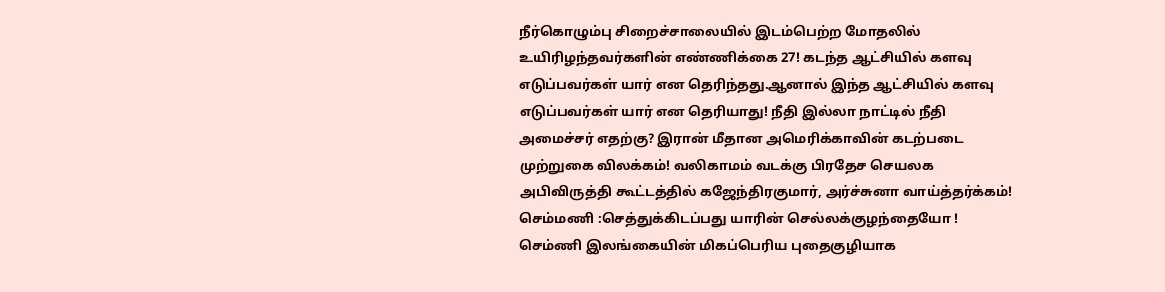நீர்கொழும்பு சிறைச்சாலையில் இடம்பெற்ற மோதலில் உயிரிழந்தவர்களின் எண்ணிக்கை 27! கடந்த ஆட்சியில் களவு எடுப்பவர்கள் யார் என தெரிந்தது.ஆனால் இந்த ஆட்சியில் களவு எடுப்பவர்கள் யார் என தெரியாது! நீதி இல்லா நாட்டில் நீதி அமைச்சர் எதற்கு? இரான் மீதான அமெரிக்காவின் கடற்படை முற்றுகை விலக்கம்! வலிகாமம் வடக்கு பிரதேச செயலக அபிவிருத்தி கூட்டத்தில் கஜேந்திரகுமார், அர்ச்சுனா வாய்த்தர்க்கம்! செம்மணி :செத்துக்கிடப்பது யாரின் செல்லக்குழந்தையோ ! செம்ணி இலங்கையின் மிகப்பெரிய புதைகுழியாக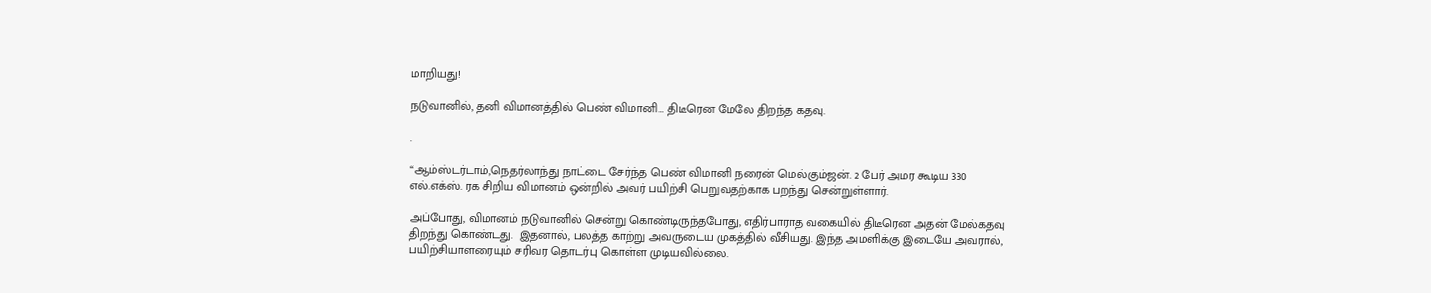மாறியது!

நடுவானில், தனி விமானத்தில் பெண் விமானி… திடீரென மேலே திறந்த கதவு.

.

“ஆம்ஸ்டர்டாம்,நெதர்லாந்து நாட்டை சேர்ந்த பெண் விமானி நரைன் மெல்கும்ஜன். 2 பேர் அமர கூடிய 330 எல்.எக்ஸ். ரக சிறிய விமானம் ஒன்றில் அவர் பயிற்சி பெறுவதற்காக பறந்து சென்றுள்ளார்.

அப்போது, விமானம் நடுவானில் சென்று கொண்டிருந்தபோது, எதிர்பாராத வகையில் திடீரென அதன் மேல்கதவு திறந்து கொண்டது.  இதனால், பலத்த காற்று அவருடைய முகத்தில் வீசியது. இந்த அமளிக்கு இடையே அவரால், பயிற்சியாளரையும் சரிவர தொடர்பு கொள்ள முடியவில்லை.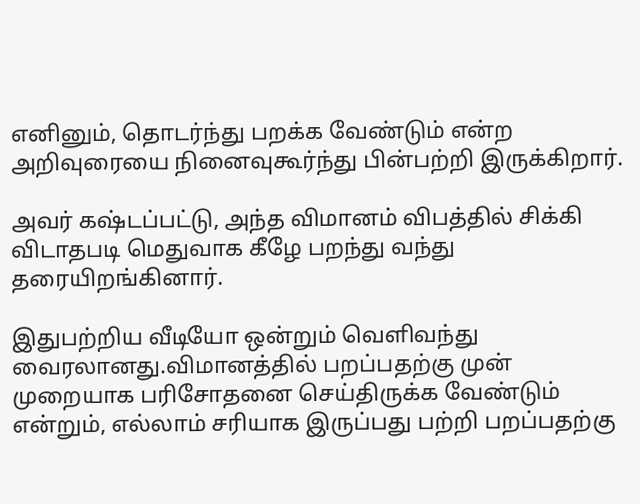எனினும், தொடர்ந்து பறக்க வேண்டும் என்ற அறிவுரையை நினைவுகூர்ந்து பின்பற்றி இருக்கிறார்.

அவர் கஷ்டப்பட்டு, அந்த விமானம் விபத்தில் சிக்கி விடாதபடி மெதுவாக கீழே பறந்து வந்து தரையிறங்கினார்.

இதுபற்றிய வீடியோ ஒன்றும் வெளிவந்து வைரலானது.விமானத்தில் பறப்பதற்கு முன் முறையாக பரிசோதனை செய்திருக்க வேண்டும் என்றும், எல்லாம் சரியாக இருப்பது பற்றி பறப்பதற்கு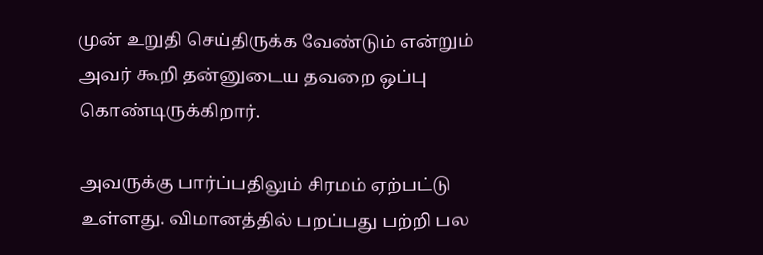முன் உறுதி செய்திருக்க வேண்டும் என்றும் அவர் கூறி தன்னுடைய தவறை ஒப்பு கொண்டிருக்கிறார்.

அவருக்கு பார்ப்பதிலும் சிரமம் ஏற்பட்டு உள்ளது. விமானத்தில் பறப்பது பற்றி பல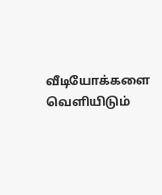வீடியோக்களை வெளியிடும்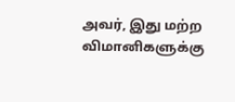அவர், இது மற்ற விமானிகளுக்கு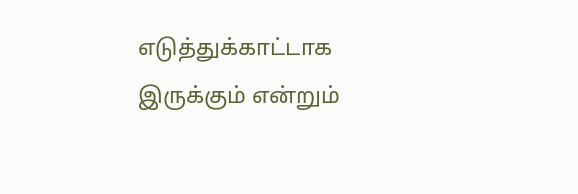எடுத்துக்காட்டாக இருக்கும் என்றும்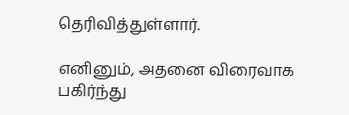தெரிவித்துள்ளார்.

எனினும், அதனை விரைவாக பகிர்ந்து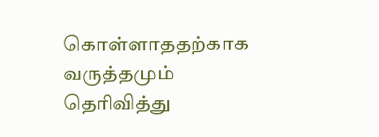கொள்ளாததற்காக வருத்தமும் தெரிவித்து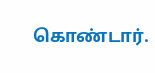கொண்டார்.